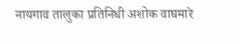नायगाव तालुका प्रतिनिधी अशोक वाघमारे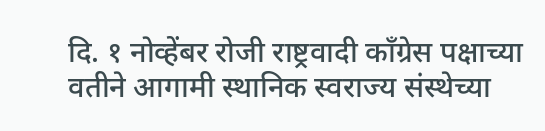दि. १ नोव्हेंबर रोजी राष्ट्रवादी काँग्रेस पक्षाच्या वतीने आगामी स्थानिक स्वराज्य संस्थेच्या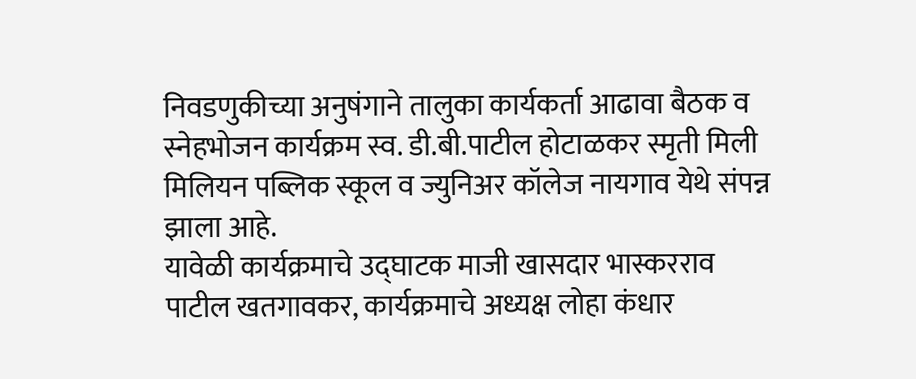निवडणुकीच्या अनुषंगाने तालुका कार्यकर्ता आढावा बैठक व स्नेहभोजन कार्यक्रम स्व. डी.बी.पाटील होटाळकर स्मृती मिली मिलियन पब्लिक स्कूल व ज्युनिअर कॉलेज नायगाव येथे संपन्न झाला आहे.
यावेळी कार्यक्रमाचे उद्घाटक माजी खासदार भास्करराव पाटील खतगावकर, कार्यक्रमाचे अध्यक्ष लोहा कंधार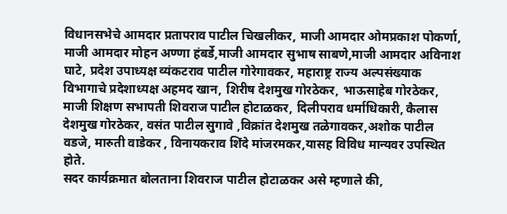विधानसभेचे आमदार प्रतापराव पाटील चिखलीकर, माजी आमदार ओमप्रकाश पोकर्णा, माजी आमदार मोहन अण्णा हंबर्डे,माजी आमदार सुभाष साबणे,माजी आमदार अविनाश घाटे, प्रदेश उपाध्यक्ष व्यंकटराव पाटील गोरेगावकर, महाराष्ट्र राज्य अल्पसंख्याक विभागाचे प्रदेशाध्यक्ष अहमद खान, शिरीष देशमुख गोरठेकर, भाऊसाहेब गोरठेकर, माजी शिक्षण सभापती शिवराज पाटील होटाळकर, दिलीपराव धर्माधिकारी, कैलास देशमुख गोरठेकर, वसंत पाटील सुगावे ,विक्रांत देशमुख तळेगावकर,अशोक पाटील वडजे, मारुती वाडेकर , विनायकराव शिंदे मांजरमकर,यासह विविध मान्यवर उपस्थित होते.
सदर कार्यक्रमात बोलताना शिवराज पाटील होटाळकर असे म्हणाले की,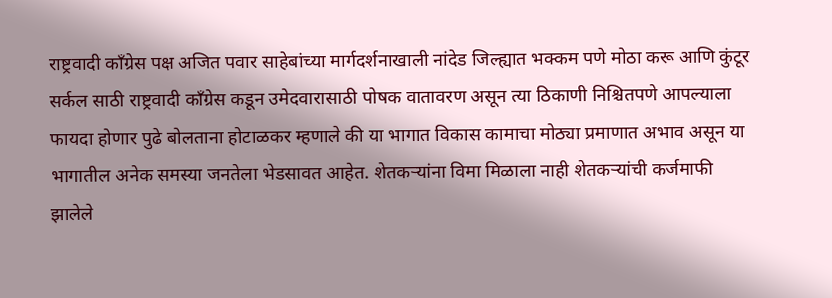राष्ट्रवादी काँग्रेस पक्ष अजित पवार साहेबांच्या मार्गदर्शनाखाली नांदेड जिल्ह्यात भक्कम पणे मोठा करू आणि कुंटूर सर्कल साठी राष्ट्रवादी काँग्रेस कडून उमेदवारासाठी पोषक वातावरण असून त्या ठिकाणी निश्चितपणे आपल्याला फायदा होणार पुढे बोलताना होटाळकर म्हणाले की या भागात विकास कामाचा मोठ्या प्रमाणात अभाव असून या भागातील अनेक समस्या जनतेला भेडसावत आहेत. शेतकऱ्यांना विमा मिळाला नाही शेतकऱ्यांची कर्जमाफी झालेले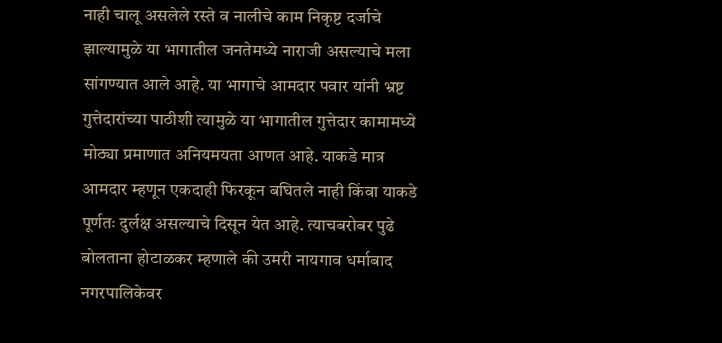नाही चालू असलेले रस्ते व नालीचे काम निकृष्ट दर्जाचे झाल्यामुळे या भागातील जनतेमध्ये नाराजी असल्याचे मला सांगण्यात आले आहे. या भागाचे आमदार पवार यांनी भ्रष्ट गुत्तेदारांच्या पाठीशी त्यामुळे या भागातील गुत्तेदार कामामध्ये मोठ्या प्रमाणात अनियमयता आणत आहे. याकडे मात्र आमदार म्हणून एकदाही फिरकून बघितले नाही किंवा याकडे पूर्णतः दुर्लक्ष असल्याचे दिसून येत आहे. त्याचबरोबर पुढे बोलताना होटाळकर म्हणाले की उमरी नायगाव धर्माबाद नगरपालिकेवर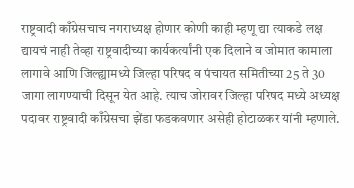राष्ट्रवादी काँग्रेसचाच नगराध्यक्ष होणार कोणी काही म्हणू द्या त्याकडे लक्ष द्यायचं नाही तेव्हा राष्ट्रवादीच्या कार्यकर्त्यांनी एक दिलाने व जोमात कामाला लागावे आणि जिल्ह्यामध्ये जिल्हा परिषद व पंचायत समितीच्या 25 ते 30 जागा लागण्याची दिसून येत आहे. त्याच जोरावर जिल्हा परिषद मध्ये अध्यक्ष पदावर राष्ट्रवादी काँग्रेसचा झेंडा फडकवणार असेही होटाळकर यांनी म्हणाले.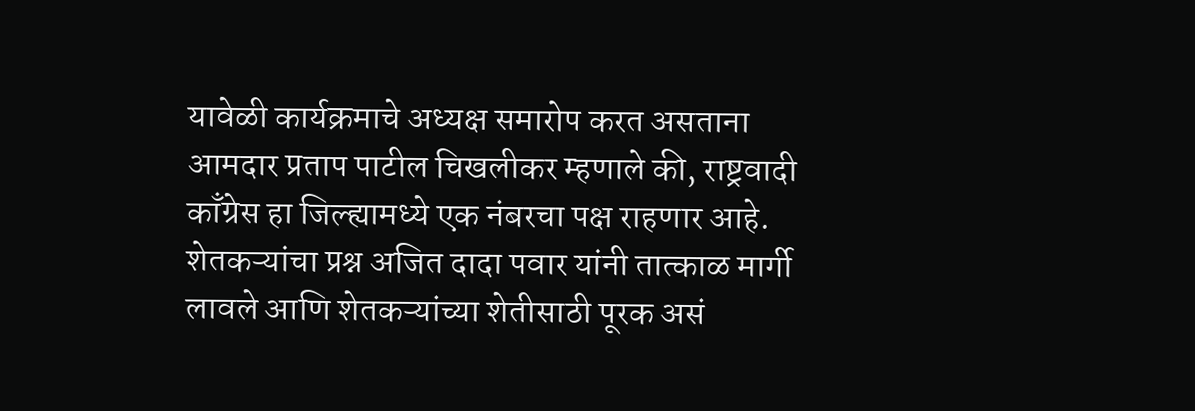यावेळी कार्यक्रमाचे अध्यक्ष समारोप करत असताना आमदार प्रताप पाटील चिखलीकर म्हणाले की, राष्ट्रवादी काँग्रेस हा जिल्ह्यामध्ये एक नंबरचा पक्ष राहणार आहे. शेतकऱ्यांचा प्रश्न अजित दादा पवार यांनी तात्काळ मार्गी लावले आणि शेतकऱ्यांच्या शेतीसाठी पूरक असं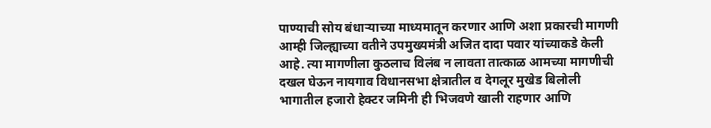पाण्याची सोय बंधाऱ्याच्या माध्यमातून करणार आणि अशा प्रकारची मागणी आम्ही जिल्ह्याच्या वतीने उपमुख्यमंत्री अजित दादा पवार यांच्याकडे केली आहे. त्या मागणीला कुठलाच विलंब न लावता तात्काळ आमच्या मागणीची दखल घेऊन नायगाव विधानसभा क्षेत्रातील व देगलूर मुखेड बिलोली भागातील हजारो हेक्टर जमिनी ही भिजवणे खाली राहणार आणि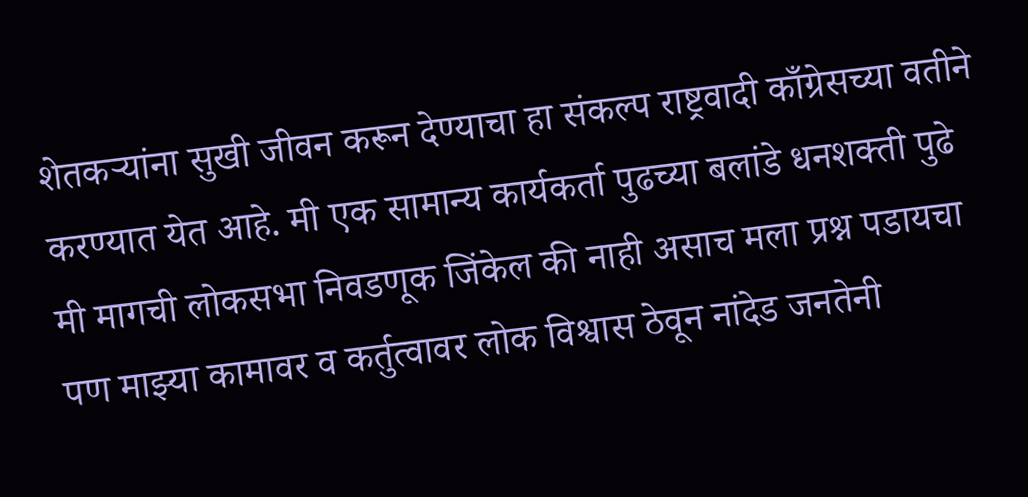शेतकऱ्यांना सुखी जीवन करून देण्याचा हा संकल्प राष्ट्रवादी काँग्रेसच्या वतीने करण्यात येत आहे. मी एक सामान्य कार्यकर्ता पुढच्या बलांडे धनशक्ती पुढे मी मागची लोकसभा निवडणूक जिंकेल की नाही असाच मला प्रश्न पडायचा पण माझ्या कामावर व कर्तुत्वावर लोक विश्वास ठेवून नांदेड जनतेनी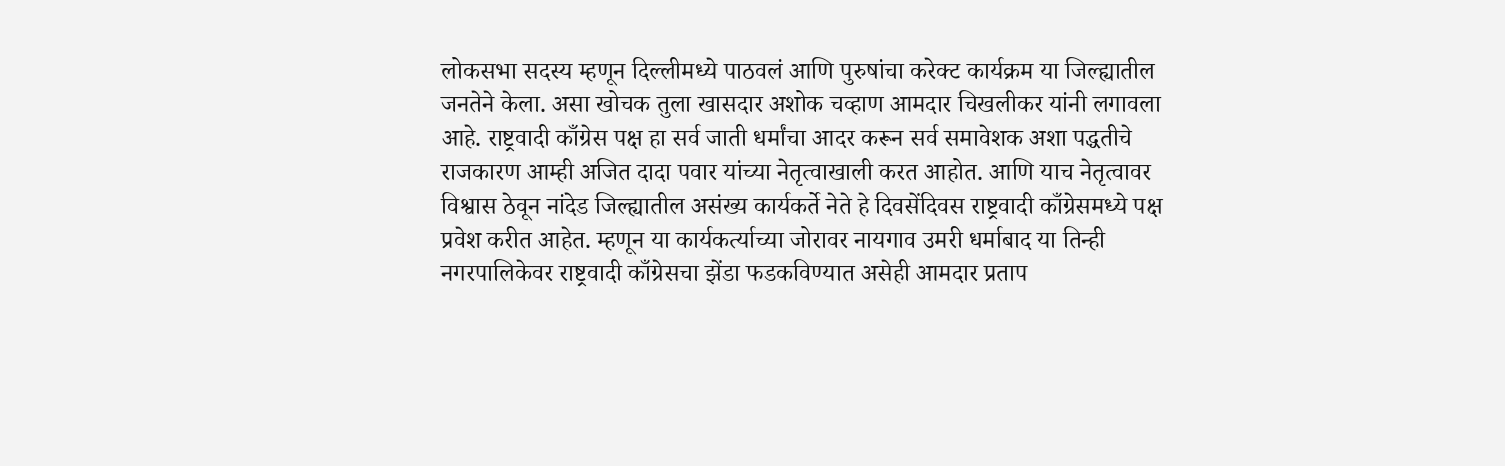लोकसभा सदस्य म्हणून दिल्लीमध्ये पाठवलं आणि पुरुषांचा करेक्ट कार्यक्रम या जिल्ह्यातील जनतेने केला. असा खोचक तुला खासदार अशोक चव्हाण आमदार चिखलीकर यांनी लगावला आहे. राष्ट्रवादी काँग्रेस पक्ष हा सर्व जाती धर्मांचा आदर करून सर्व समावेशक अशा पद्धतीचे राजकारण आम्ही अजित दादा पवार यांच्या नेतृत्वाखाली करत आहोत. आणि याच नेतृत्वावर विश्वास ठेवून नांदेड जिल्ह्यातील असंख्य कार्यकर्ते नेते हे दिवसेंदिवस राष्ट्रवादी काँग्रेसमध्ये पक्ष प्रवेश करीत आहेत. म्हणून या कार्यकर्त्याच्या जोरावर नायगाव उमरी धर्माबाद या तिन्ही नगरपालिकेवर राष्ट्रवादी काँग्रेसचा झेंडा फडकविण्यात असेही आमदार प्रताप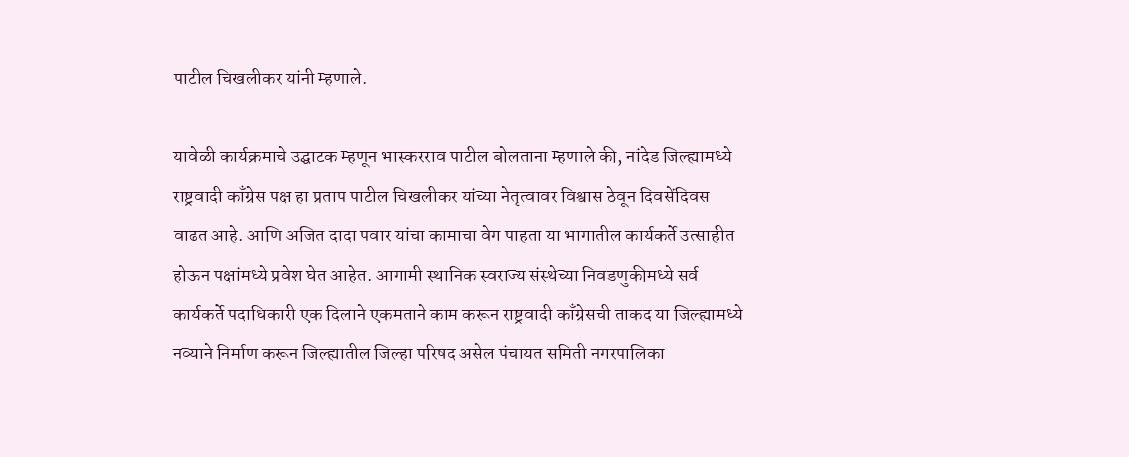पाटील चिखलीकर यांनी म्हणाले.

यावेळी कार्यक्रमाचे उद्घाटक म्हणून भास्करराव पाटील बोलताना म्हणाले की, नांदेड जिल्ह्यामध्ये राष्ट्रवादी काँग्रेस पक्ष हा प्रताप पाटील चिखलीकर यांच्या नेतृत्वावर विश्वास ठेवून दिवसेंदिवस वाढत आहे. आणि अजित दादा पवार यांचा कामाचा वेग पाहता या भागातील कार्यकर्ते उत्साहीत होऊन पक्षांमध्ये प्रवेश घेत आहेत. आगामी स्थानिक स्वराज्य संस्थेच्या निवडणुकीमध्ये सर्व कार्यकर्ते पदाधिकारी एक दिलाने एकमताने काम करून राष्ट्रवादी काँग्रेसची ताकद या जिल्ह्यामध्ये नव्याने निर्माण करून जिल्ह्यातील जिल्हा परिषद असेल पंचायत समिती नगरपालिका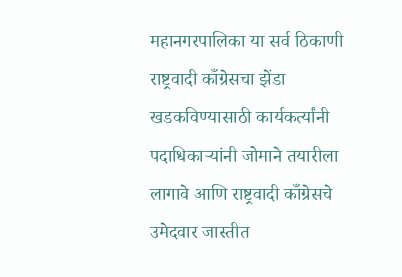महानगरपालिका या सर्व ठिकाणी राष्ट्रवादी काँग्रेसचा झेंडा खडकविण्यासाठी कार्यकर्त्यांनी पदाधिकाऱ्यांनी जोमाने तयारीला लागावे आणि राष्ट्रवादी काँग्रेसचे उमेदवार जास्तीत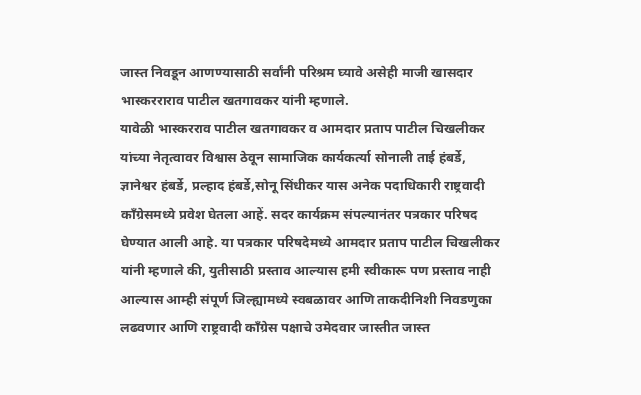जास्त निवडून आणण्यासाठी सर्वांनी परिश्रम घ्यावे असेही माजी खासदार भास्करराराव पाटील खतगावकर यांनी म्हणाले.
यावेळी भास्करराव पाटील खतगावकर व आमदार प्रताप पाटील चिखलीकर यांच्या नेतृत्वावर विश्वास ठेवून सामाजिक कार्यकर्त्या सोनाली ताई हंबर्डे, ज्ञानेश्वर हंबर्डे, प्रल्हाद हंबर्डे,सोनू सिंधीकर यास अनेक पदाधिकारी राष्ट्रवादी काँग्रेसमध्ये प्रवेश घेतला आहें. सदर कार्यक्रम संपल्यानंतर पत्रकार परिषद घेण्यात आली आहे. या पत्रकार परिषदेमध्ये आमदार प्रताप पाटील चिखलीकर यांनी म्हणाले की, युतीसाठी प्रस्ताव आल्यास हमी स्वीकारू पण प्रस्ताव नाही आल्यास आम्ही संपूर्ण जिल्ह्यामध्ये स्वबळावर आणि ताकदीनिशी निवडणुका लढवणार आणि राष्ट्रवादी काँग्रेस पक्षाचे उमेदवार जास्तीत जास्त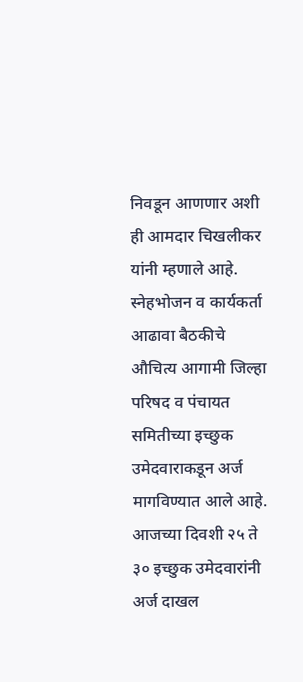निवडून आणणार अशी ही आमदार चिखलीकर यांनी म्हणाले आहे. स्नेहभोजन व कार्यकर्ता आढावा बैठकीचे औचित्य आगामी जिल्हा परिषद व पंचायत समितीच्या इच्छुक उमेदवाराकडून अर्ज मागविण्यात आले आहे. आजच्या दिवशी २५ ते ३० इच्छुक उमेदवारांनी अर्ज दाखल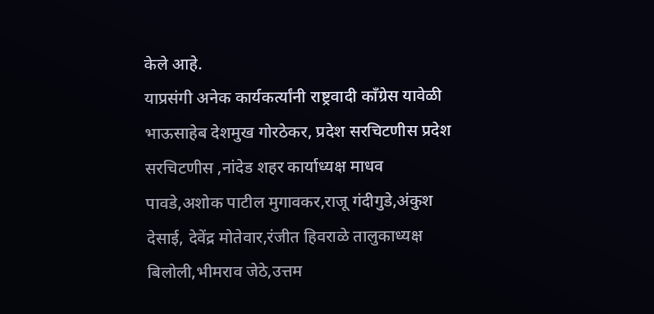केले आहे.
याप्रसंगी अनेक कार्यकर्त्यांनी राष्ट्रवादी काँग्रेस यावेळी भाऊसाहेब देशमुख गोरठेकर, प्रदेश सरचिटणीस प्रदेश सरचिटणीस ,नांदेड शहर कार्याध्यक्ष माधव पावडे,अशोक पाटील मुगावकर,राजू गंदीगुडे,अंकुश देसाई, देवेंद्र मोतेवार,रंजीत हिवराळे तालुकाध्यक्ष बिलोली,भीमराव जेठे,उत्तम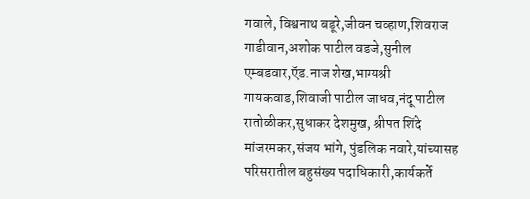गवाले, विश्वनाथ बडूरे,जीवन चव्हाण,शिवराज गाडीवान,अशोक पाटील वडजे,सुनील एम्बडवार,ऍड.नाज शेख,भाग्यश्री गायकवाड,शिवाजी पाटील जाधव,नंदू पाटील रातोळीकर,सुधाकर देशमुख, श्रीपत शिंदे मांजरमकर,संजय भांगे, पुंडलिक नवारे,यांच्यासह परिसरातील बहुसंख्य पदाधिकारी,कार्यकर्ते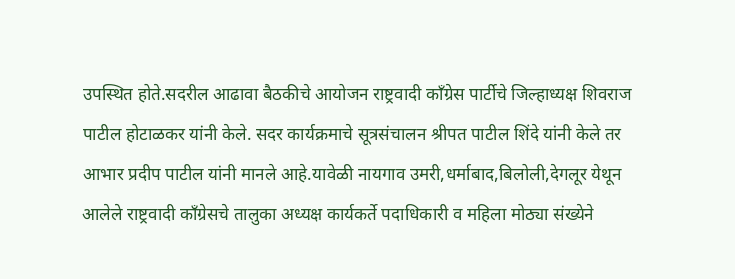उपस्थित होते.सदरील आढावा बैठकीचे आयोजन राष्ट्रवादी काँग्रेस पार्टीचे जिल्हाध्यक्ष शिवराज पाटील होटाळकर यांनी केले. सदर कार्यक्रमाचे सूत्रसंचालन श्रीपत पाटील शिंदे यांनी केले तर आभार प्रदीप पाटील यांनी मानले आहे.यावेळी नायगाव उमरी,धर्माबाद,बिलोली,देगलूर येथून आलेले राष्ट्रवादी काँग्रेसचे तालुका अध्यक्ष कार्यकर्ते पदाधिकारी व महिला मोठ्या संख्येने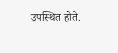उपस्थित होते.